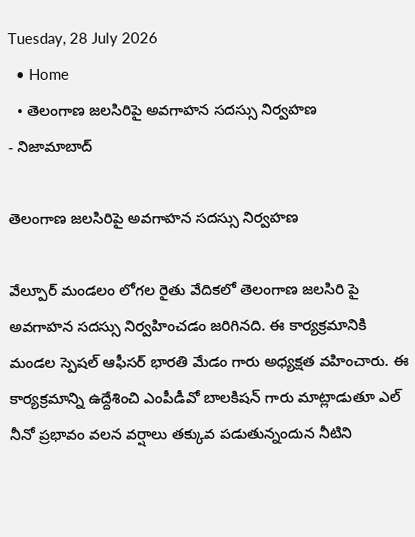Tuesday, 28 July 2026
  • Home
  • తెలంగాణ జలసిరిపై అవగాహన సదస్సు నిర్వహణ
- నిజామాబాద్

తెలంగాణ జలసిరిపై అవగాహన సదస్సు నిర్వహణ

వేల్పూర్ మండలం లోగల రైతు వేదికలో తెలంగాణ జలసిరి పై అవగాహన సదస్సు నిర్వహించడం జరిగినది. ఈ కార్యక్రమానికి మండల స్పెషల్ ఆఫీసర్ భారతి మేడం గారు అధ్యక్షత వహించారు. ఈ కార్యక్రమాన్ని ఉద్దేశించి ఎంపీడీవో బాలకిషన్ గారు మాట్లాడుతూ ఎల్ నీనో ప్రభావం వలన వర్షాలు తక్కువ పడుతున్నందున నీటిని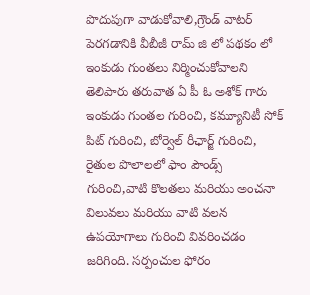పొదుపుగా వాడుకోవాలి,గ్రౌండ్ వాటర్ పెరగడానికి వీబీజీ రామ్ జి లో పథకం లో ఇంకుడు గుంతలు నిర్మించుకోవాలని తెలిపారు తరువాత ఏ పీ ఓ అశోక్ గారు ఇంకుడు గుంతల గురించి, కమ్యూనిటీ సోక్ పిట్ గురించి, బోర్వెల్ రీఛార్జ్ గురించి, రైతుల పొలాలలో ఫాం పౌండ్స్ గురించి,వాటి కొలతలు మరియు అంచనా విలువలు మరియు వాటి వలన ఉపయోగాలు గురించి వివరించడం జరిగింది. సర్పంచుల ఫోరం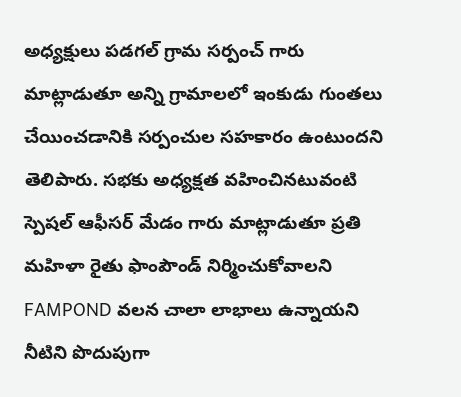అధ్యక్షులు పడగల్ గ్రామ సర్పంచ్ గారు మాట్లాడుతూ అన్ని గ్రామాలలో ఇంకుడు గుంతలు చేయించడానికి సర్పంచుల సహకారం ఉంటుందని తెలిపారు. సభకు అధ్యక్షత వహించినటువంటి స్పెషల్ ఆఫీసర్ మేడం గారు మాట్లాడుతూ ప్రతి మహిళా రైతు ఫాంపౌండ్ నిర్మించుకోవాలని FAMPOND వలన చాలా లాభాలు ఉన్నాయని నీటిని పొదుపుగా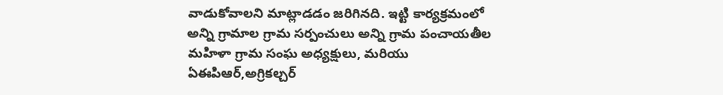వాడుకోవాలని మాట్లాడడం జరిగినది. ఇట్టి కార్యక్రమంలో అన్ని గ్రామాల గ్రామ సర్పంచులు అన్ని గ్రామ పంచాయతీల మహిళా గ్రామ సంఘ అధ్యక్షులు, మరియు ఏఈపిఆర్,అగ్రికల్చర్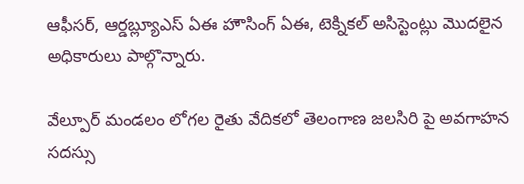ఆఫీసర్, ఆర్డబ్ల్యూఎస్ ఏఈ హౌసింగ్ ఏఈ, టెక్నికల్ అసిస్టెంట్లు మొదలైన అధికారులు పాల్గొన్నారు.

వేల్పూర్ మండలం లోగల రైతు వేదికలో తెలంగాణ జలసిరి పై అవగాహన సదస్సు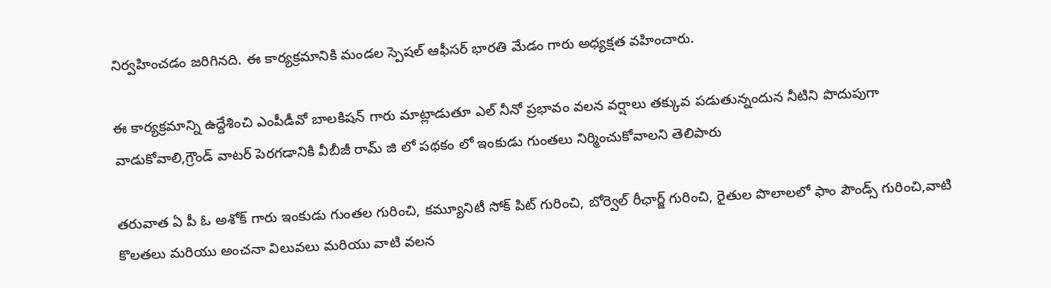నిర్వహించడం జరిగినది. ఈ కార్యక్రమానికి మండల స్పెషల్ ఆఫీసర్ భారతి మేడం గారు అధ్యక్షత వహించారు.

ఈ కార్యక్రమాన్ని ఉద్దేశించి ఎంపీడీవో బాలకిషన్ గారు మాట్లాడుతూ ఎల్ నీనో ప్రభావం వలన వర్షాలు తక్కువ పడుతున్నందున నీటిని పొదుపుగా వాడుకోవాలి,గ్రౌండ్ వాటర్ పెరగడానికి వీబీజీ రామ్ జి లో పథకం లో ఇంకుడు గుంతలు నిర్మించుకోవాలని తెలిపారు

తరువాత ఏ పీ ఓ అశోక్ గారు ఇంకుడు గుంతల గురించి, కమ్యూనిటీ సోక్ పిట్ గురించి, బోర్వెల్ రీఛార్జ్ గురించి, రైతుల పొలాలలో ఫాం పౌండ్స్ గురించి,వాటి కొలతలు మరియు అంచనా విలువలు మరియు వాటి వలన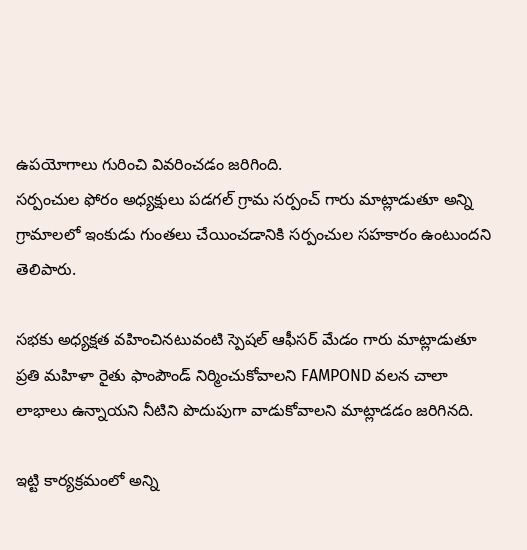ఉపయోగాలు గురించి వివరించడం జరిగింది.
సర్పంచుల ఫోరం అధ్యక్షులు పడగల్ గ్రామ సర్పంచ్ గారు మాట్లాడుతూ అన్ని గ్రామాలలో ఇంకుడు గుంతలు చేయించడానికి సర్పంచుల సహకారం ఉంటుందని తెలిపారు.

సభకు అధ్యక్షత వహించినటువంటి స్పెషల్ ఆఫీసర్ మేడం గారు మాట్లాడుతూ ప్రతి మహిళా రైతు ఫాంపౌండ్ నిర్మించుకోవాలని FAMPOND వలన చాలా లాభాలు ఉన్నాయని నీటిని పొదుపుగా వాడుకోవాలని మాట్లాడడం జరిగినది.

ఇట్టి కార్యక్రమంలో అన్ని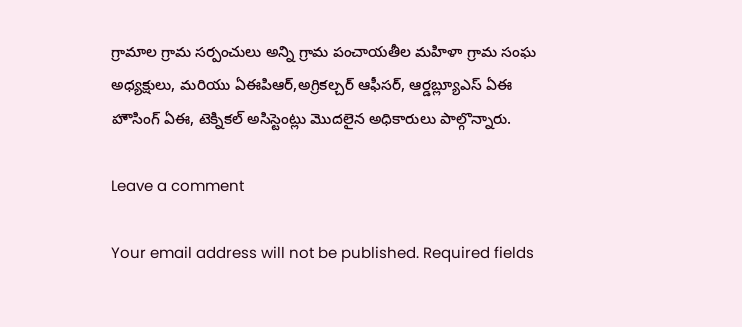గ్రామాల గ్రామ సర్పంచులు అన్ని గ్రామ పంచాయతీల మహిళా గ్రామ సంఘ అధ్యక్షులు, మరియు ఏఈపిఆర్,అగ్రికల్చర్ ఆఫీసర్, ఆర్డబ్ల్యూఎస్ ఏఈ హౌసింగ్ ఏఈ, టెక్నికల్ అసిస్టెంట్లు మొదలైన అధికారులు పాల్గొన్నారు.

Leave a comment

Your email address will not be published. Required fields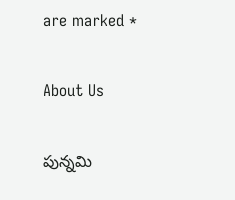are marked *

About Us

పున్నమి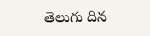తెలుగు దిన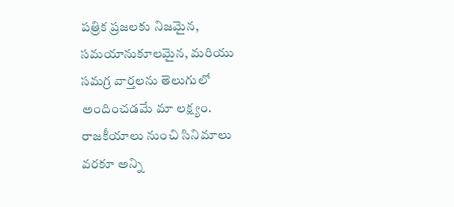పత్రిక ప్రజలకు నిజమైన, సమయానుకూలమైన, మరియు సమగ్ర వార్తలను తెలుగులో అందించడమే మా లక్ష్యం.
రాజకీయాలు నుంచి సినిమాలు వరకూ అన్ని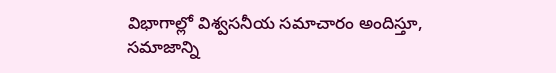విభాగాల్లో విశ్వసనీయ సమాచారం అందిస్తూ, సమాజాన్ని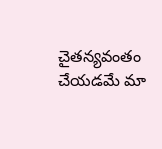చైతన్యవంతం చేయడమే మా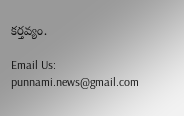కర్తవ్యం.

Email Us: punnami.news@gmail.com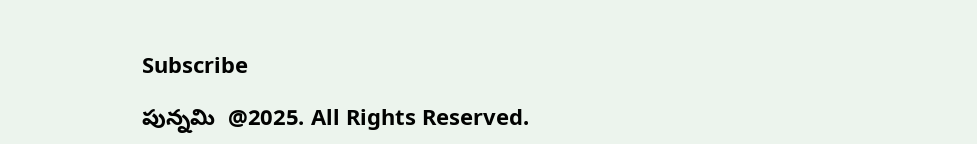Subscribe

పున్నమి  @2025. All Rights Reserved.